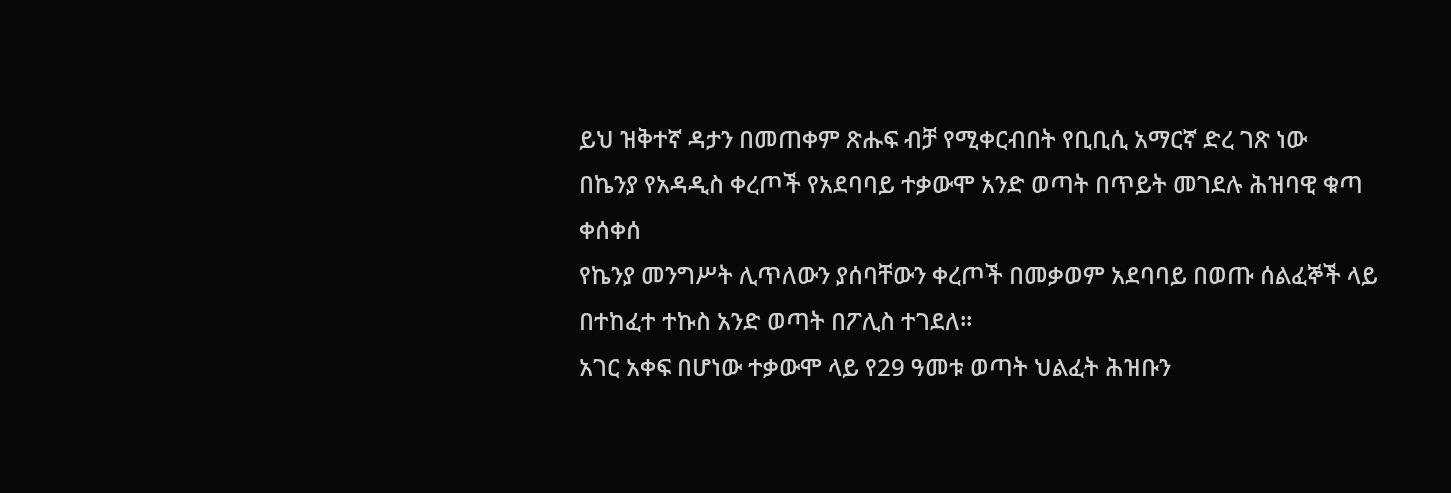ይህ ዝቅተኛ ዳታን በመጠቀም ጽሑፍ ብቻ የሚቀርብበት የቢቢሲ አማርኛ ድረ ገጽ ነው
በኬንያ የአዳዲስ ቀረጦች የአደባባይ ተቃውሞ አንድ ወጣት በጥይት መገደሉ ሕዝባዊ ቁጣ ቀሰቀሰ
የኬንያ መንግሥት ሊጥለውን ያሰባቸውን ቀረጦች በመቃወም አደባባይ በወጡ ሰልፈኞች ላይ በተከፈተ ተኩስ አንድ ወጣት በፖሊስ ተገደለ።
አገር አቀፍ በሆነው ተቃውሞ ላይ የ29 ዓመቱ ወጣት ህልፈት ሕዝቡን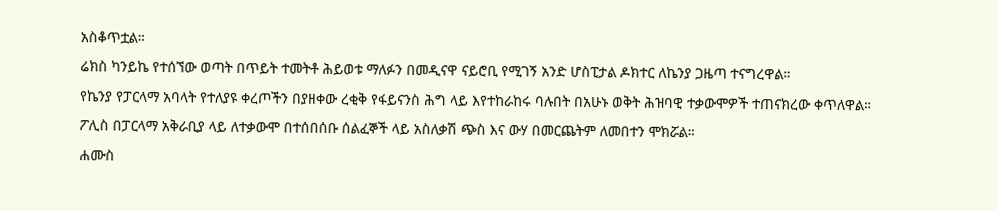አስቆጥቷል።
ሬክስ ካንይኬ የተሰኘው ወጣት በጥይት ተመትቶ ሕይወቱ ማለፉን በመዲናዋ ናይሮቢ የሚገኝ አንድ ሆስፒታል ዶክተር ለኬንያ ጋዜጣ ተናግረዋል።
የኬንያ የፓርላማ አባላት የተለያዩ ቀረጦችን በያዘቀው ረቂቅ የፋይናንስ ሕግ ላይ እየተከራከሩ ባሉበት በአሁኑ ወቅት ሕዝባዊ ተቃውሞዎች ተጠናክረው ቀጥለዋል።
ፖሊስ በፓርላማ አቅራቢያ ላይ ለተቃውሞ በተሰበሰቡ ሰልፈኞች ላይ አስለቃሽ ጭስ እና ውሃ በመርጨትም ለመበተን ሞክሯል።
ሐሙስ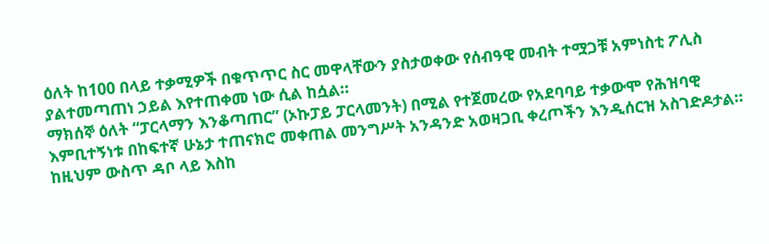ዕለት ከ100 በላይ ተቃሚዎች በቁጥጥር ስር መዋላቸውን ያስታወቀው የሰብዓዊ መብት ተሟጋቹ አምነስቲ ፖሊስ ያልተመጣጠነ ኃይል እየተጠቀመ ነው ሲል ከሷል።
ማክሰኞ ዕለት “ፓርላማን እንቆጣጠር” (ኦኩፓይ ፓርላመንት) በሚል የተጀመረው የአደባባይ ተቃውሞ የሕዝባዊ እምቢተኝነቱ በከፍተኛ ሁኔታ ተጠናክሮ መቀጠል መንግሥት አንዳንድ አወዛጋቢ ቀረጦችን እንዲሰርዝ አስገድዶታል።
ከዚህም ውስጥ ዳቦ ላይ እስከ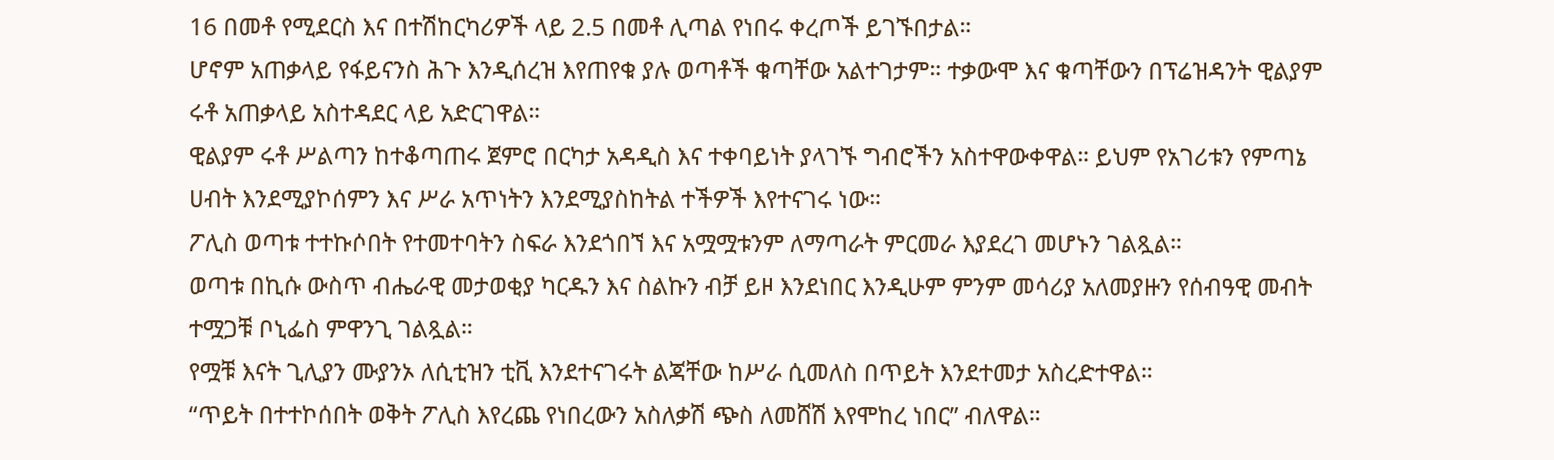16 በመቶ የሚደርስ እና በተሽከርካሪዎች ላይ 2.5 በመቶ ሊጣል የነበሩ ቀረጦች ይገኙበታል።
ሆኖም አጠቃላይ የፋይናንስ ሕጉ እንዲሰረዝ እየጠየቁ ያሉ ወጣቶች ቁጣቸው አልተገታም። ተቃውሞ እና ቁጣቸውን በፕሬዝዳንት ዊልያም ሩቶ አጠቃላይ አስተዳደር ላይ አድርገዋል።
ዊልያም ሩቶ ሥልጣን ከተቆጣጠሩ ጀምሮ በርካታ አዳዲስ እና ተቀባይነት ያላገኙ ግብሮችን አስተዋውቀዋል። ይህም የአገሪቱን የምጣኔ ሀብት እንደሚያኮሰምን እና ሥራ አጥነትን እንደሚያስከትል ተችዎች እየተናገሩ ነው።
ፖሊስ ወጣቱ ተተኩሶበት የተመተባትን ስፍራ እንደጎበኘ እና አሟሟቱንም ለማጣራት ምርመራ እያደረገ መሆኑን ገልጿል።
ወጣቱ በኪሱ ውስጥ ብሔራዊ መታወቂያ ካርዱን እና ስልኩን ብቻ ይዞ እንደነበር እንዲሁም ምንም መሳሪያ አለመያዙን የሰብዓዊ መብት ተሟጋቹ ቦኒፌስ ምዋንጊ ገልጿል።
የሟቹ እናት ጊሊያን ሙያንኦ ለሲቲዝን ቲቪ እንደተናገሩት ልጃቸው ከሥራ ሲመለስ በጥይት እንደተመታ አስረድተዋል።
“ጥይት በተተኮሰበት ወቅት ፖሊስ እየረጨ የነበረውን አስለቃሽ ጭስ ለመሸሽ እየሞከረ ነበር” ብለዋል።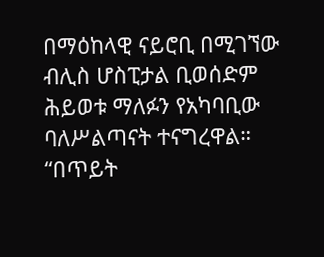በማዕከላዊ ናይሮቢ በሚገኘው ብሊስ ሆስፒታል ቢወሰድም ሕይወቱ ማለፉን የአካባቢው ባለሥልጣናት ተናግረዋል።
“በጥይት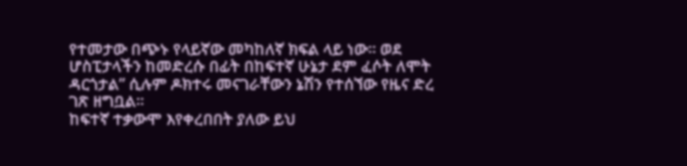የተመታው በጭኑ የላይኛው መካከለኛ ክፍል ላይ ነው። ወደ ሆስፒታላችን ከመድረሱ በፊት በከፍተኛ ሁኔታ ደም ፈሶት ለሞት ዳርጎታል” ሲሉም ዶክተሩ መናገራቸውን ኔሽን የተሰኘው የዜና ድረ ገጽ ዘግቧል።
ከፍተኛ ተቃውሞ እየቀረበበት ያለው ይህ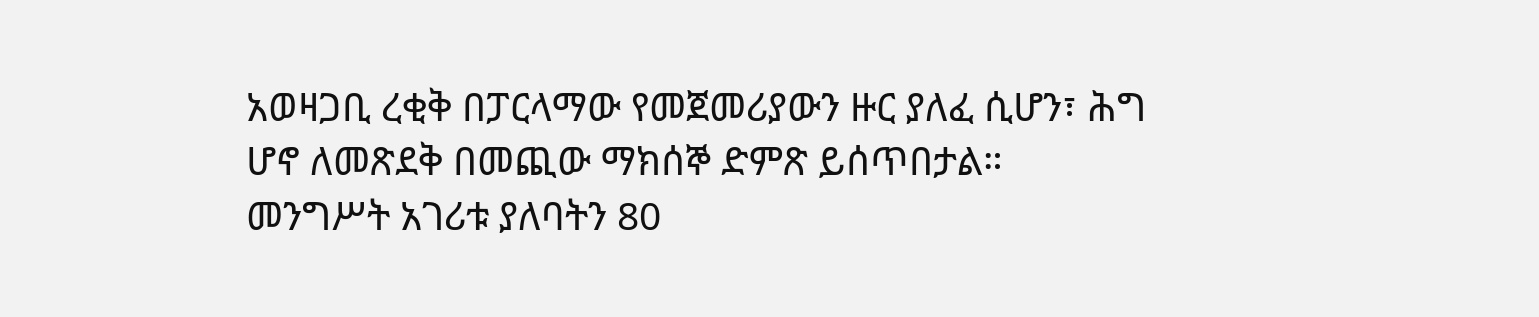አወዛጋቢ ረቂቅ በፓርላማው የመጀመሪያውን ዙር ያለፈ ሲሆን፣ ሕግ ሆኖ ለመጽደቅ በመጪው ማክሰኞ ድምጽ ይሰጥበታል።
መንግሥት አገሪቱ ያለባትን 80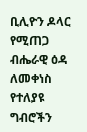ቢሊዮን ዶላር የሚጠጋ ብሔራዊ ዕዳ ለመቀነስ የተለያዩ ግብሮችን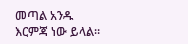መጣል አንዱ እርምጃ ነው ይላል።